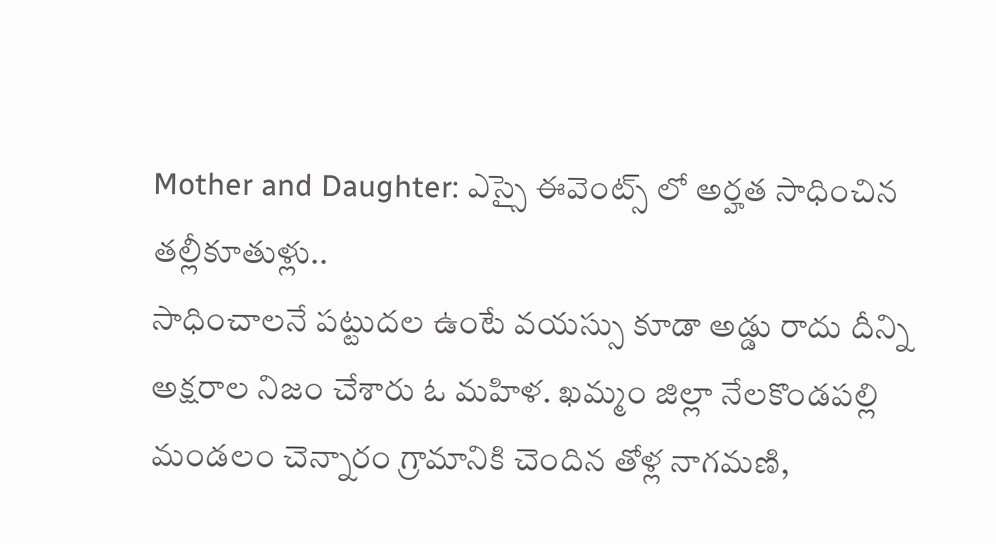Mother and Daughter: ఎస్సై ఈవెంట్స్ లో అర్హత సాధించిన తల్లీకూతుళ్లు..
సాధించాలనే పట్టుదల ఉంటే వయస్సు కూడా అడ్డు రాదు దీన్ని అక్షరాల నిజం చేశారు ఓ మహిళ. ఖమ్మం జిల్లా నేలకొండపల్లి మండలం చెన్నారం గ్రామానికి చెందిన తోళ్ల నాగమణి,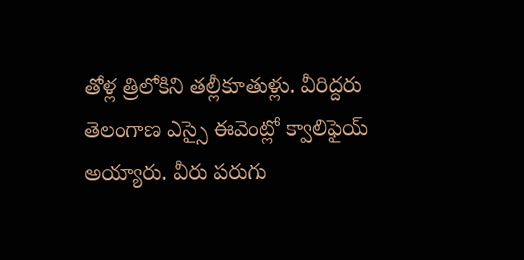తోళ్ల త్రిలోకిని తల్లీకూతుళ్లు. వీరిద్దరు తెలంగాణ ఎస్సై ఈవెంట్లో క్వాలిఫైయ్ అయ్యారు. వీరు పరుగు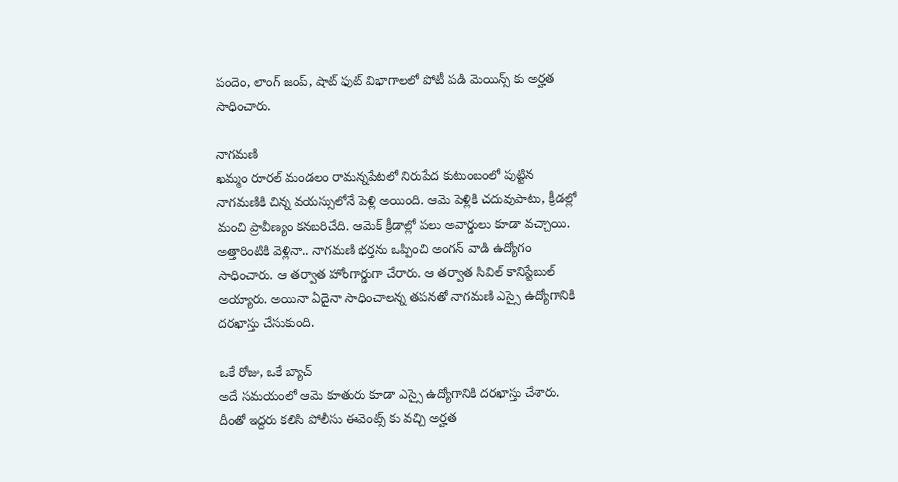పందెం, లాంగ్ జంప్, షాట్ ఫుట్ విభాగాలలో పోటీ పడి మెయిన్స్ కు అర్హత సాధించారు.

నాగమణి
ఖమ్మం రూరల్ మండలం రామన్నపేటలో నిరుపేద కుటుంబంలో పుట్టిన నాగమణికి చిన్న వయస్సులోనే పెళ్లి అయింది. ఆమె పెళ్లికి చదువుపాటు, క్రీడల్లో మంచి ప్రావీణ్యం కనబరిచేది. ఆమెక్ క్రీడాల్లో పలు అవార్డులు కూడా వచ్చాయి. అత్తారింటికి వెళ్లినా.. నాగమణి భర్తను ఒప్పించి అంగన్ వాడి ఉద్యోగం సాధించారు. ఆ తర్వాత హోంగార్డుగా చేరారు. ఆ తర్వాత సివిల్ కానిస్టేబుల్ అయ్యారు. అయినా ఏదైనా సాధించాలన్న తపనతో నాగమణి ఎస్సై ఉద్యోగానికి దరఖాస్తు చేసుకుంది.

ఒకే రోజు, ఒకే బ్యాచ్
అదే సమయంలో ఆమె కూతురు కూడా ఎస్సై ఉద్యోగానికి దరఖాస్తు చేశారు. దీంతో ఇద్దరు కలిసి పోలీసు ఈవెంట్స్ కు వచ్చి అర్హత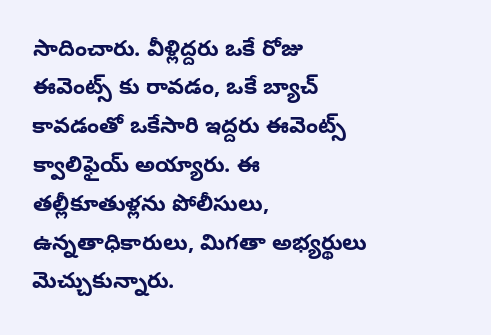సాదించారు. వీళ్లిద్దరు ఒకే రోజు ఈవెంట్స్ కు రావడం, ఒకే బ్యాచ్ కావడంతో ఒకేసారి ఇద్దరు ఈవెంట్స్ క్వాలిఫైయ్ అయ్యారు. ఈ తల్లీకూతుళ్లను పోలీసులు, ఉన్నతాధికారులు, మిగతా అభ్యర్థులు మెచ్చుకున్నారు.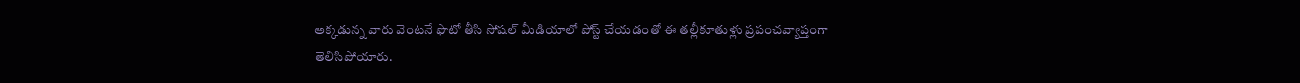అక్కడున్న వారు వెంటనే ఫొటో తీసి సోషల్ మీడియాలో పోస్ట్ చేయడంతో ఈ తల్లీకూతుళ్లు ప్రపంచవ్యాప్తంగా తెలిసిపోయారు.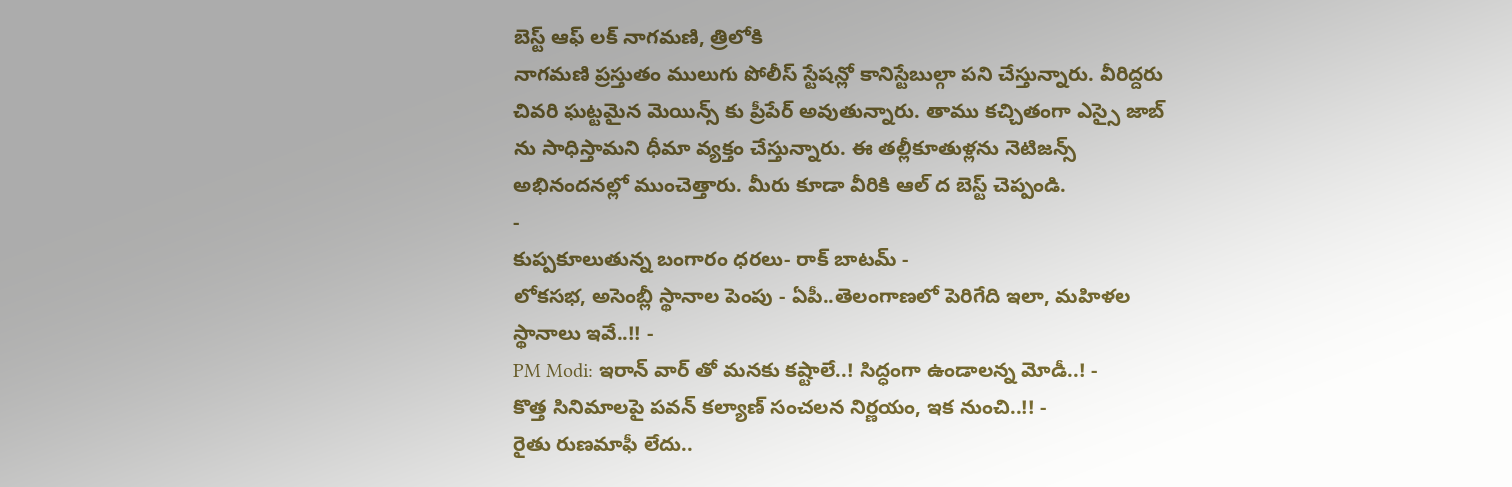బెస్ట్ ఆఫ్ లక్ నాగమణి, త్రిలోకి
నాగమణి ప్రస్తుతం ములుగు పోలీస్ స్టేషన్లో కానిస్టేబుల్గా పని చేస్తున్నారు. వీరిద్దరు చివరి ఘట్టమైన మెయిన్స్ కు ప్రీపేర్ అవుతున్నారు. తాము కచ్చితంగా ఎస్సై జాబ్ ను సాధిస్తామని ధీమా వ్యక్తం చేస్తున్నారు. ఈ తల్లీకూతుళ్లను నెటిజన్స్ అభినందనల్లో ముంచెత్తారు. మీరు కూడా వీరికి ఆల్ ద బెస్ట్ చెప్పండి.
-
కుప్పకూలుతున్న బంగారం ధరలు- రాక్ బాటమ్ -
లోకసభ, అసెంబ్లీ స్థానాల పెంపు - ఏపీ..తెలంగాణలో పెరిగేది ఇలా, మహిళల స్థానాలు ఇవే..!! -
PM Modi: ఇరాన్ వార్ తో మనకు కష్టాలే..! సిద్ధంగా ఉండాలన్న మోడీ..! -
కొత్త సినిమాలపై పవన్ కల్యాణ్ సంచలన నిర్ణయం, ఇక నుంచి..!! -
రైతు రుణమాఫీ లేదు..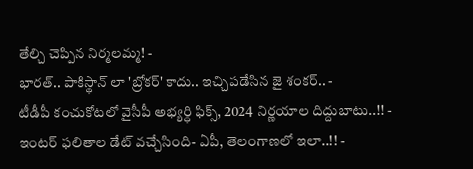తేల్చి చెప్పిన నిర్మలమ్మ! -
భారత్.. పాకిస్థాన్ లా 'బ్రోకర్' కాదు.. ఇచ్చిపడేసిన జై శంకర్.. -
టీడీపీ కంచుకోటలో వైసీపీ అభ్యర్ధి ఫిక్స్, 2024 నిర్ణయాల దిద్దుబాటు..!! -
ఇంటర్ ఫలితాల డేట్ వచ్చేసింది- ఏపీ, తెలంగాణలో ఇలా..!! -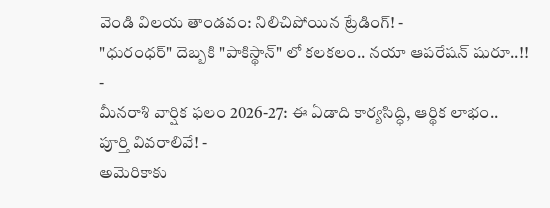వెండి విలయ తాండవం: నిలిచిపోయిన ట్రేడింగ్! -
"ధురంధర్" దెబ్బకి "పాకిస్థాన్" లో కలకలం.. నయా ఆపరేషన్ షురూ..!! -
మీనరాశి వార్షిక ఫలం 2026-27: ఈ ఏడాది కార్యసిద్ధి, ఆర్థిక లాభం.. పూర్తి వివరాలివే! -
అమెరికాకు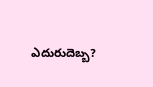ఎదురుదెబ్బ?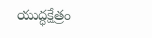యుద్ధక్షేత్రం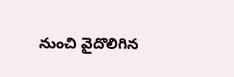నుంచి వైదొలిగిన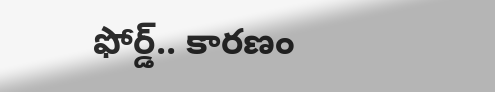ఫోర్డ్.. కారణం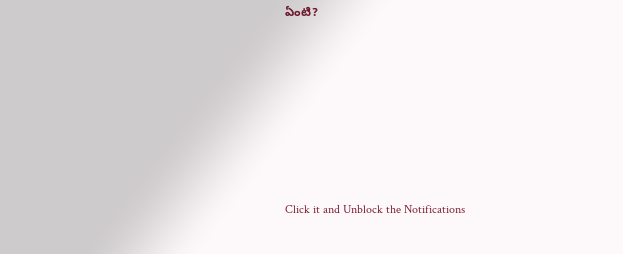ఏంటి?












Click it and Unblock the Notifications